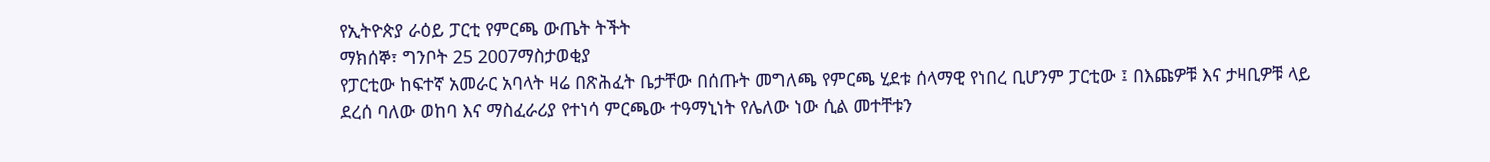የኢትዮጵያ ራዕይ ፓርቲ የምርጫ ውጤት ትችት
ማክሰኞ፣ ግንቦት 25 2007ማስታወቂያ
የፓርቲው ከፍተኛ አመራር አባላት ዛሬ በጽሕፈት ቤታቸው በሰጡት መግለጫ የምርጫ ሂደቱ ሰላማዊ የነበረ ቢሆንም ፓርቲው ፤ በእጩዎቹ እና ታዛቢዎቹ ላይ ደረሰ ባለው ወከባ እና ማስፈራሪያ የተነሳ ምርጫው ተዓማኒነት የሌለው ነው ሲል መተቸቱን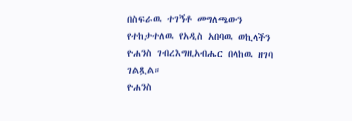በስፍራዉ ተገኝቶ መግለጫውን የተከታተለዉ የአዲስ አበባዉ ወኪላችን ዮሐንስ ገብረእግዚአብሔር በላከዉ ዘገባ ገልጿል።
ዮሐንስ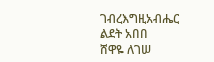ገብረእግዚአብሔር
ልደት አበበ
ሸዋዬ ለገሠ